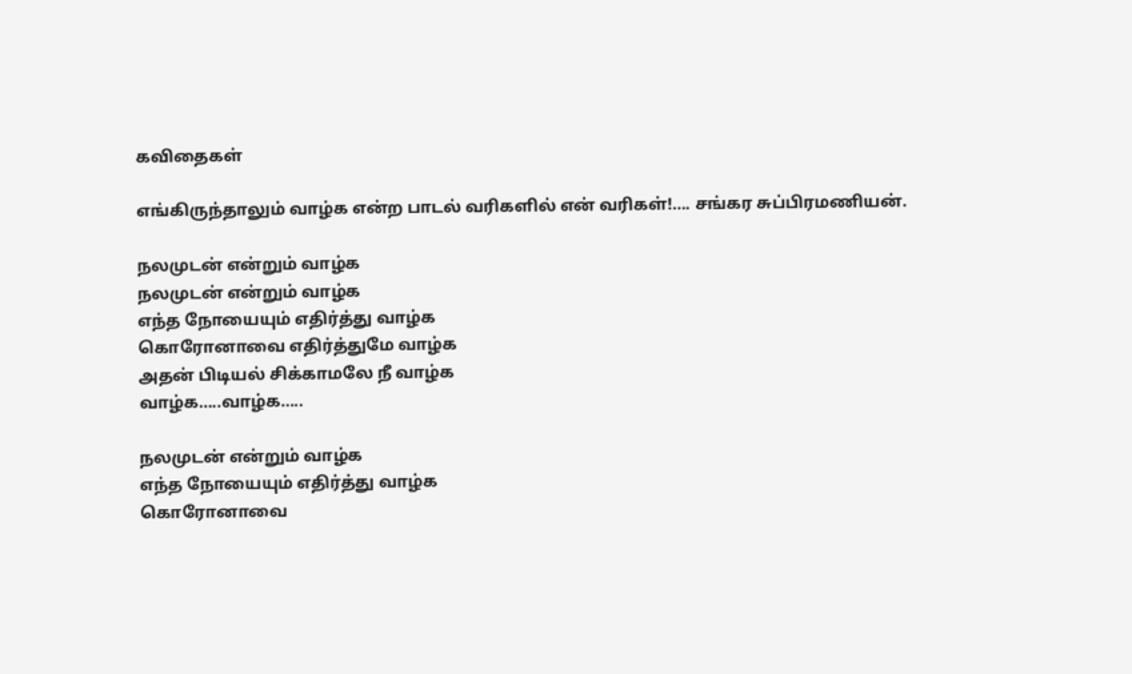கவிதைகள்

எங்கிருந்தாலும் வாழ்க என்ற பாடல் வரிகளில் என் வரிகள்!…. சங்கர சுப்பிரமணியன்.

நலமுடன் என்றும் வாழ்க
நலமுடன் என்றும் வாழ்க
எந்த நோயையும் எதிர்த்து வாழ்க
கொரோனாவை எதிர்த்துமே வாழ்க
அதன் பிடியல் சிக்காமலே நீ வாழ்க
வாழ்க…..வாழ்க…..

நலமுடன் என்றும் வாழ்க
எந்த நோயையும் எதிர்த்து வாழ்க
கொரோனாவை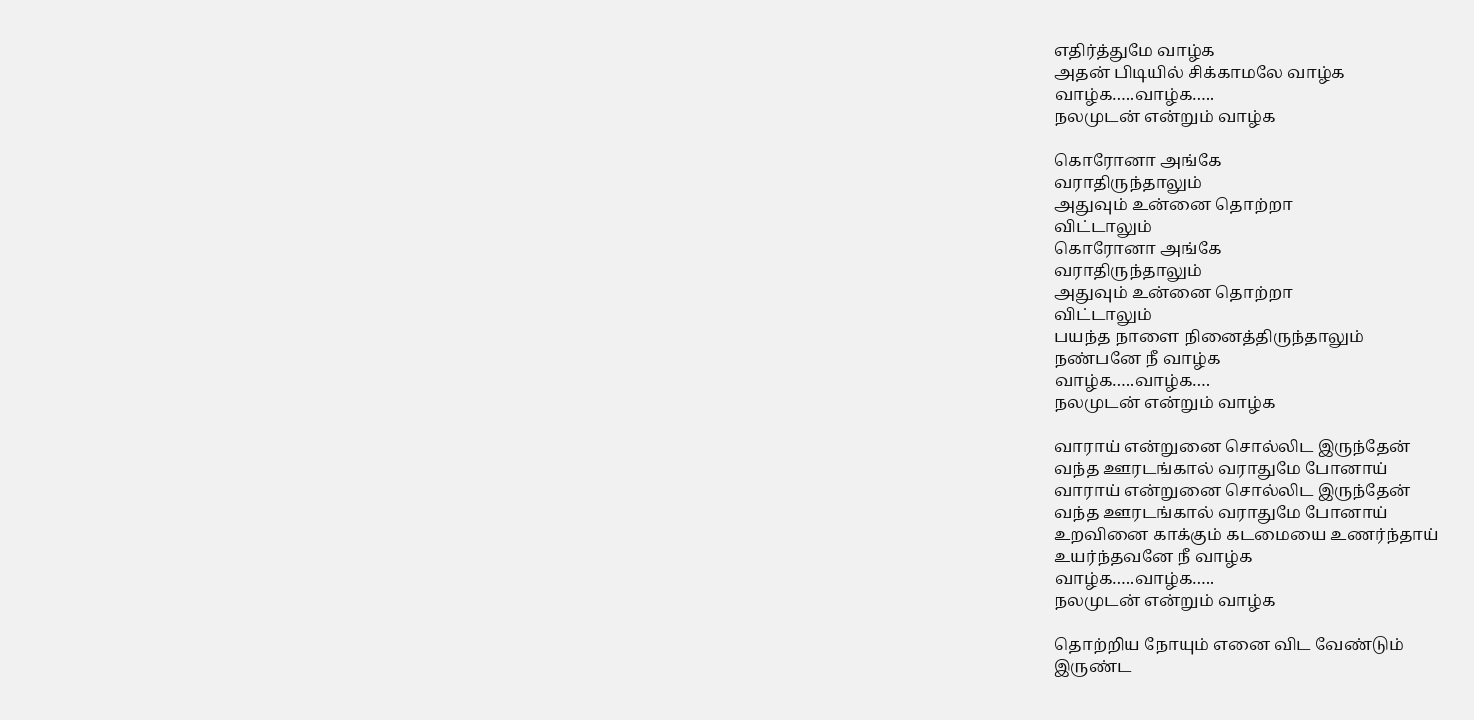எதிர்த்துமே வாழ்க
அதன் பிடியில் சிக்காமலே வாழ்க
வாழ்க…..வாழ்க…..
நலமுடன் என்றும் வாழ்க

கொரோனா அங்கே
வராதிருந்தாலும்
அதுவும் உன்னை தொற்றா
விட்டாலும்
கொரோனா அங்கே
வராதிருந்தாலும்
அதுவும் உன்னை தொற்றா
விட்டாலும்
பயந்த நாளை நினைத்திருந்தாலும்
நண்பனே நீ வாழ்க
வாழ்க…..வாழ்க….
நலமுடன் என்றும் வாழ்க

வாராய் என்றுனை சொல்லிட இருந்தேன்
வந்த ஊரடங்கால் வராதுமே போனாய்
வாராய் என்றுனை சொல்லிட இருந்தேன்
வந்த ஊரடங்கால் வராதுமே போனாய்
உறவினை காக்கும் கடமையை உணர்ந்தாய்
உயர்ந்தவனே நீ வாழ்க
வாழ்க…..வாழ்க…..
நலமுடன் என்றும் வாழ்க

தொற்றிய நோயும் எனை விட வேண்டும்
இருண்ட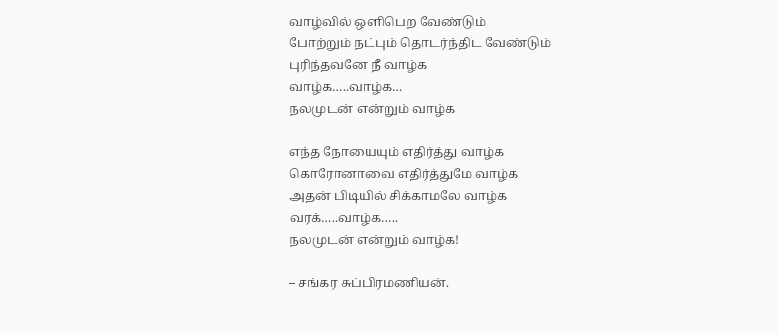வாழ்வில் ஒளிபெற வேண்டும்
போற்றும் நட்பும் தொடர்ந்திட வேண்டும்
புரிந்தவனே நீ வாழ்க
வாழ்க…..வாழ்க…
நலமுடன் என்றும் வாழ்க

எந்த நோயையும் எதிர்த்து வாழ்க
கொரோனாவை எதிர்த்துமே வாழ்க
அதன் பிடியில் சிக்காமலே வாழ்க
வரக்…..வாழ்க…..
நலமுடன் என்றும் வாழ்க!

– சங்கர சுப்பிரமணியன்.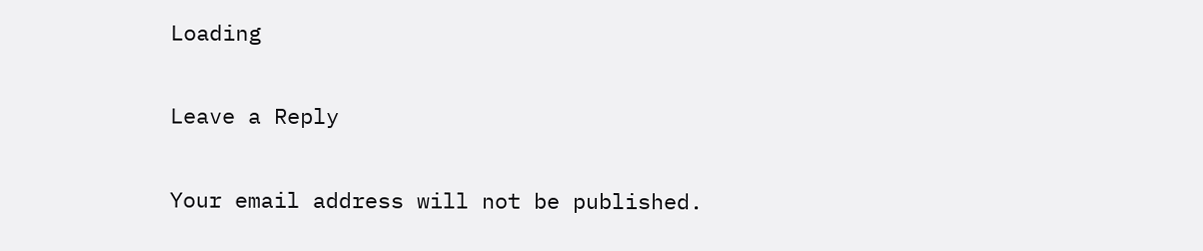Loading

Leave a Reply

Your email address will not be published.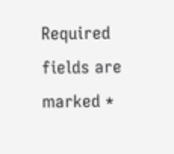Required fields are marked *